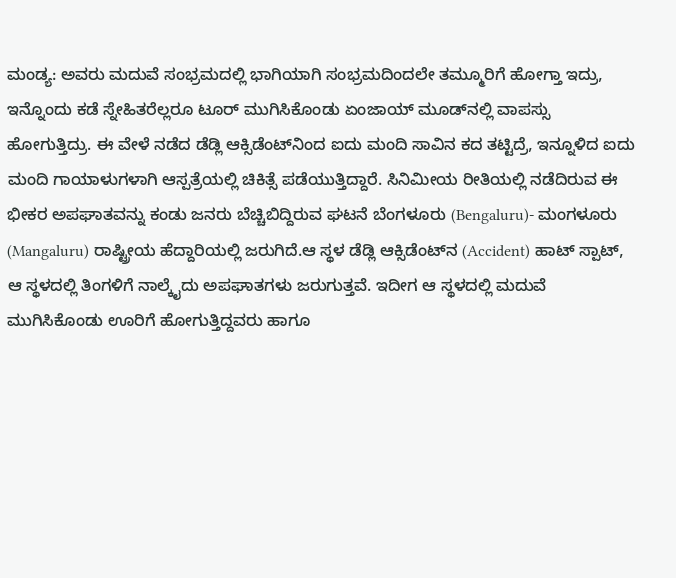ಮಂಡ್ಯ: ಅವರು ಮದುವೆ ಸಂಭ್ರಮದಲ್ಲಿ ಭಾಗಿಯಾಗಿ ಸಂಭ್ರಮದಿಂದಲೇ ತಮ್ಮೂರಿಗೆ ಹೋಗ್ತಾ ಇದ್ರು, ಇನ್ನೊಂದು ಕಡೆ ಸ್ನೇಹಿತರೆಲ್ಲರೂ ಟೂರ್ ಮುಗಿಸಿಕೊಂಡು ಏಂಜಾಯ್ ಮೂಡ್‍ನಲ್ಲಿ ವಾಪಸ್ಸು ಹೋಗುತ್ತಿದ್ರು. ಈ ವೇಳೆ ನಡೆದ ಡೆಡ್ಲಿ ಆಕ್ಸಿಡೆಂಟ್‍ನಿಂದ ಐದು ಮಂದಿ ಸಾವಿನ ಕದ ತಟ್ಟಿದ್ರೆ, ಇನ್ನೂಳಿದ ಐದು ಮಂದಿ ಗಾಯಾಳುಗಳಾಗಿ ಆಸ್ಪತ್ರೆಯಲ್ಲಿ ಚಿಕಿತ್ಸೆ ಪಡೆಯುತ್ತಿದ್ದಾರೆ. ಸಿನಿಮೀಯ ರೀತಿಯಲ್ಲಿ ನಡೆದಿರುವ ಈ ಭೀಕರ ಅಪಘಾತವನ್ನು ಕಂಡು ಜನರು ಬೆಚ್ಚಿಬಿದ್ದಿರುವ ಘಟನೆ ಬೆಂಗಳೂರು (Bengaluru)- ಮಂಗಳೂರು (Mangaluru) ರಾಷ್ಟ್ರೀಯ ಹೆದ್ದಾರಿಯಲ್ಲಿ ಜರುಗಿದೆ.ಆ ಸ್ಥಳ ಡೆಡ್ಲಿ ಆಕ್ಸಿಡೆಂಟ್‍ನ (Accident) ಹಾಟ್ ಸ್ಪಾಟ್, ಆ ಸ್ಥಳದಲ್ಲಿ ತಿಂಗಳಿಗೆ ನಾಲ್ಕೈದು ಅಪಘಾತಗಳು ಜರುಗುತ್ತವೆ. ಇದೀಗ ಆ ಸ್ಥಳದಲ್ಲಿ ಮದುವೆ ಮುಗಿಸಿಕೊಂಡು ಊರಿಗೆ ಹೋಗುತ್ತಿದ್ದವರು ಹಾಗೂ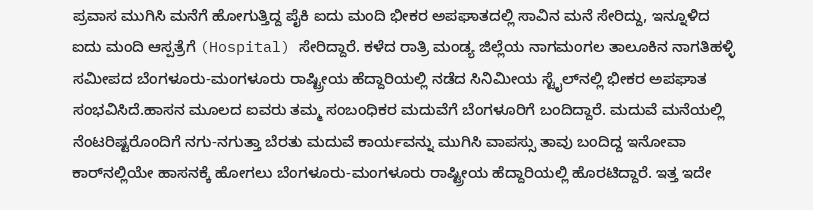ಪ್ರವಾಸ ಮುಗಿಸಿ ಮನೆಗೆ ಹೋಗುತ್ತಿದ್ದ ಪೈಕಿ ಐದು ಮಂದಿ ಭೀಕರ ಅಪಘಾತದಲ್ಲಿ ಸಾವಿನ ಮನೆ ಸೇರಿದ್ದು, ಇನ್ನೂಳಿದ ಐದು ಮಂದಿ ಆಸ್ಪತ್ರೆಗೆ (Hospital) ಸೇರಿದ್ದಾರೆ. ಕಳೆದ ರಾತ್ರಿ ಮಂಡ್ಯ ಜಿಲ್ಲೆಯ ನಾಗಮಂಗಲ ತಾಲೂಕಿನ ನಾಗತಿಹಳ್ಳಿ ಸಮೀಪದ ಬೆಂಗಳೂರು-ಮಂಗಳೂರು ರಾಷ್ಟ್ರೀಯ ಹೆದ್ದಾರಿಯಲ್ಲಿ ನಡೆದ ಸಿನಿಮೀಯ ಸ್ಟೈಲ್‍ನಲ್ಲಿ ಭೀಕರ ಅಪಘಾತ ಸಂಭವಿಸಿದೆ.ಹಾಸನ ಮೂಲದ ಐವರು ತಮ್ಮ ಸಂಬಂಧಿಕರ ಮದುವೆಗೆ ಬೆಂಗಳೂರಿಗೆ ಬಂದಿದ್ದಾರೆ. ಮದುವೆ ಮನೆಯಲ್ಲಿ ನೆಂಟರಿಷ್ಟರೊಂದಿಗೆ ನಗು-ನಗುತ್ತಾ ಬೆರತು ಮದುವೆ ಕಾರ್ಯವನ್ನು ಮುಗಿಸಿ ವಾಪಸ್ಸು ತಾವು ಬಂದಿದ್ದ ಇನೋವಾ ಕಾರ್‌ನಲ್ಲಿಯೇ ಹಾಸನಕ್ಕೆ ಹೋಗಲು ಬೆಂಗಳೂರು-ಮಂಗಳೂರು ರಾಷ್ಟ್ರೀಯ ಹೆದ್ದಾರಿಯಲ್ಲಿ ಹೊರಟಿದ್ದಾರೆ. ಇತ್ತ ಇದೇ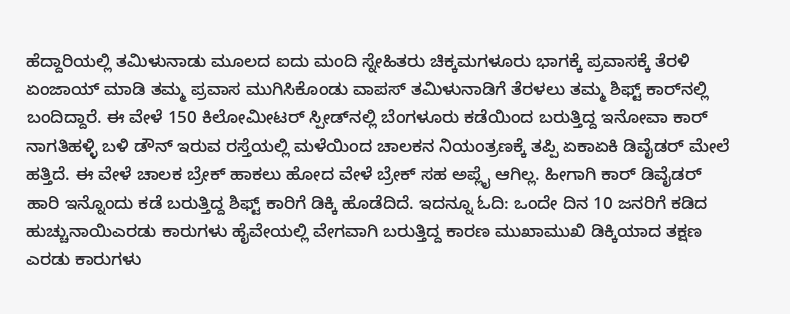ಹೆದ್ದಾರಿಯಲ್ಲಿ ತಮಿಳುನಾಡು ಮೂಲದ ಐದು ಮಂದಿ ಸ್ನೇಹಿತರು ಚಿಕ್ಕಮಗಳೂರು ಭಾಗಕ್ಕೆ ಪ್ರವಾಸಕ್ಕೆ ತೆರಳಿ ಏಂಜಾಯ್ ಮಾಡಿ ತಮ್ಮ ಪ್ರವಾಸ ಮುಗಿಸಿಕೊಂಡು ವಾಪಸ್ ತಮಿಳುನಾಡಿಗೆ ತೆರಳಲು ತಮ್ಮ ಶಿಫ್ಟ್ ಕಾರ್‌ನಲ್ಲಿ ಬಂದಿದ್ದಾರೆ. ಈ ವೇಳೆ 150 ಕಿಲೋಮೀಟರ್ ಸ್ಪೀಡ್‍ನಲ್ಲಿ ಬೆಂಗಳೂರು ಕಡೆಯಿಂದ ಬರುತ್ತಿದ್ದ ಇನೋವಾ ಕಾರ್ ನಾಗತಿಹಳ್ಳಿ ಬಳಿ ಡೌನ್ ಇರುವ ರಸ್ತೆಯಲ್ಲಿ ಮಳೆಯಿಂದ ಚಾಲಕನ ನಿಯಂತ್ರಣಕ್ಕೆ ತಪ್ಪಿ ಏಕಾಏಕಿ ಡಿವೈಡರ್ ಮೇಲೆ ಹತ್ತಿದೆ. ಈ ವೇಳೆ ಚಾಲಕ ಬ್ರೇಕ್ ಹಾಕಲು ಹೋದ ವೇಳೆ ಬ್ರೇಕ್ ಸಹ ಅಪ್ಲೈ ಆಗಿಲ್ಲ. ಹೀಗಾಗಿ ಕಾರ್‌ ಡಿವೈಡರ್‌ ಹಾರಿ ಇನ್ನೊಂದು ಕಡೆ ಬರುತ್ತಿದ್ದ ಶಿಫ್ಟ್ ಕಾರಿಗೆ ಡಿಕ್ಕಿ ಹೊಡೆದಿದೆ. ಇದನ್ನೂ ಓದಿ: ಒಂದೇ ದಿನ 10 ಜನರಿಗೆ ಕಡಿದ ಹುಚ್ಚುನಾಯಿಎರಡು ಕಾರುಗಳು ಹೈವೇಯಲ್ಲಿ ವೇಗವಾಗಿ ಬರುತ್ತಿದ್ದ ಕಾರಣ ಮುಖಾಮುಖಿ ಡಿಕ್ಕಿಯಾದ ತಕ್ಷಣ ಎರಡು ಕಾರುಗಳು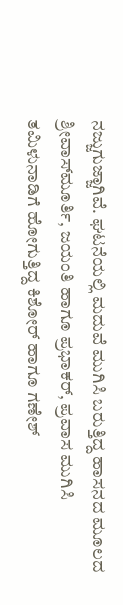ನಜ್ಜುಗುಜ್ಜಾಗಿವೆ. ಘಟನೆಯಲ್ಲಿ ಮದುವೆ ಮುಗಿಸಿ ಬರುತ್ತಿದ್ದ ಹಾಸನದ ಮೂಲದ ಶ್ರೀವಾಸ್‍ಮೂರ್ತಿ, ಜಯಂತಿ ಹಾಗೂ ಪ್ರಭಾಕರ್, ಪ್ರವಾಸ ಮುಗಿಸಿ ತಮಿಳುನಾಡಿಗೆ ಹೋಗುತ್ತಿದ್ದ ಕಿಶೋರ್ ಹಾಗೂ ಗಣೇಶ್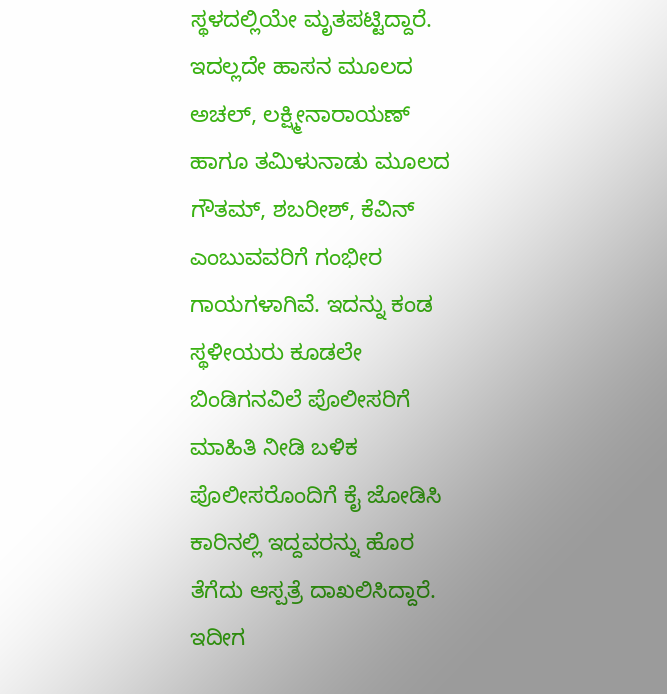ಸ್ಥಳದಲ್ಲಿಯೇ ಮೃತಪಟ್ಟಿದ್ದಾರೆ. ಇದಲ್ಲದೇ ಹಾಸನ ಮೂಲದ ಅಚಲ್, ಲಕ್ಷ್ಮೀನಾರಾಯಣ್ ಹಾಗೂ ತಮಿಳುನಾಡು ಮೂಲದ ಗೌತಮ್, ಶಬರೀಶ್, ಕೆವಿನ್ ಎಂಬುವವರಿಗೆ ಗಂಭೀರ ಗಾಯಗಳಾಗಿವೆ. ಇದನ್ನು ಕಂಡ ಸ್ಥಳೀಯರು ಕೂಡಲೇ ಬಿಂಡಿಗನವಿಲೆ ಪೊಲೀಸರಿಗೆ ಮಾಹಿತಿ ನೀಡಿ ಬಳಿಕ ಪೊಲೀಸರೊಂದಿಗೆ ಕೈ ಜೋಡಿಸಿ ಕಾರಿನಲ್ಲಿ ಇದ್ದವರನ್ನು ಹೊರ ತೆಗೆದು ಆಸ್ಪತ್ರೆ ದಾಖಲಿಸಿದ್ದಾರೆ. ಇದೀಗ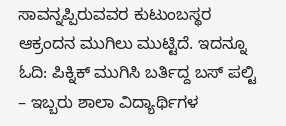ಸಾವನ್ನಪ್ಪಿರುವವರ ಕುಟುಂಬಸ್ಥರ ಆಕ್ರಂದನ ಮುಗಿಲು ಮುಟ್ಟಿದೆ. ಇದನ್ನೂ ಓದಿ: ಪಿಕ್ನಿಕ್ ಮುಗಿಸಿ ಬರ್ತಿದ್ದ ಬಸ್ ಪಲ್ಟಿ – ಇಬ್ಬರು ಶಾಲಾ ವಿದ್ಯಾರ್ಥಿಗಳ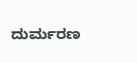ದುರ್ಮರಣ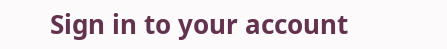Sign in to your account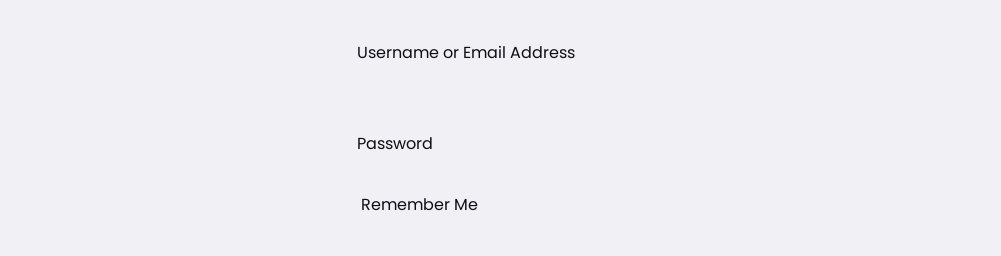Username or Email Address


Password

 Remember Me